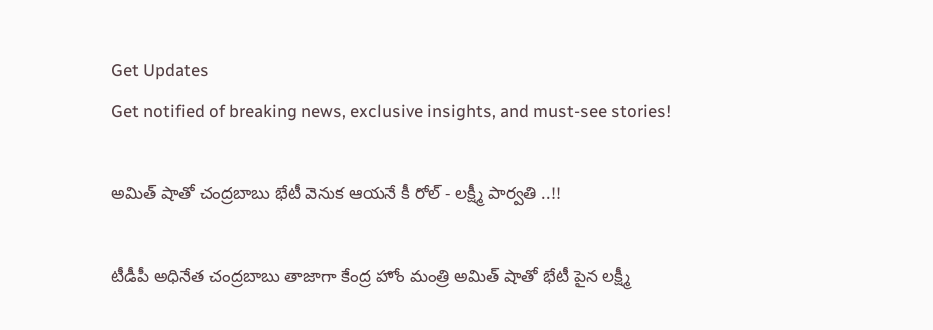Get Updates
Get notified of breaking news, exclusive insights, and must-see stories!

అమిత్ షాతో చంద్రబాబు భేటీ వెనుక ఆయనే కీ రోల్ - లక్ష్మీ పార్వతి ..!!

టీడీపీ అధినేత చంద్రబాబు తాజాగా కేంద్ర హోం మంత్రి అమిత్ షాతో భేటీ పైన లక్ష్మీ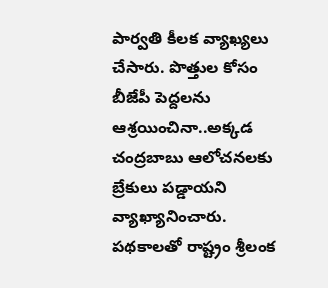పార్వతి కీలక వ్యాఖ్యలు చేసారు. పొత్తుల కోసం బీజేపీ పెద్దలను ఆశ్రయించినా..అక్కడ చంద్రబాబు ఆలోచనలకు బ్రేకులు పడ్డాయని వ్యాఖ్యానించారు. పథకాలతో రాష్ట్రం శ్రీలంక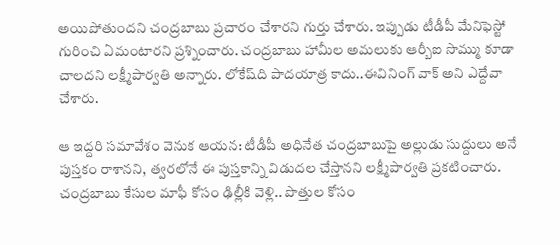అయిపోతుందని చంద్రబాబు ప్రచారం చేశారని గుర్తు చేశారు. ఇప్పుడు టీడీపీ మేనిఫెస్టో గురించి ఏమంటారని ప్రశ్నించారు. చంద్రబాబు హామీల అమలుకు ఆర్బీఐ సొమ్ము కూడా చాలదని లక్ష్మీపార్వతి అన్నారు. లోకేష్‌ది పాదయాత్ర కాదు..ఈవినింగ్‌ వాక్‌ అని ఎద్దేవా చేశారు.

ఆ ఇద్దరి సమావేశం వెనుక ఆయన: టీడీపీ అధినేత చంద్రబాబుపై అల్లుడు సుద్దులు అనే పుస్తకం రాశానని, త్వరలోనే ఈ పుస్తకాన్ని విడుదల చేస్తానని లక్ష్మీపార్వతి ప్రకటించారు. చంద్రబాబు కేసుల మాఫీ కోసం ఢిల్లీకి వెళ్లి.. పొత్తుల కోసం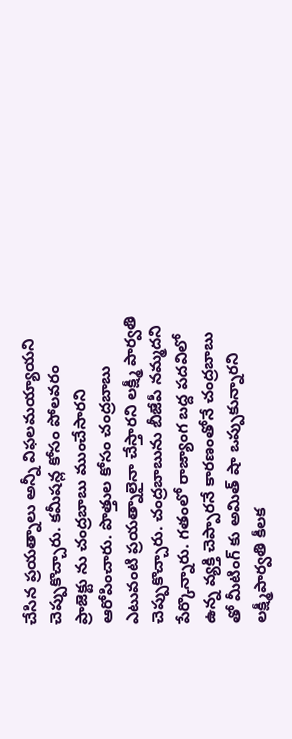చేసిన ప్రయత్నాలు అన్నీ విఫలమయ్యాయని చెప్పుకొచ్చారు. కమీషన్ల కోసం పోలవరం ప్రాజెక్టు ను చంద్రబాబు ముంచేసారని ఆరోపించారు. పొత్తుల కోసం చంద్రబాబు ఎటువంటి ప్రయత్నాలైనా చేస్తారని లక్ష్మీ పార్వతి చెప్పుకొచ్చారు. చంద్రబాబును బీజేపీ నమ్మదని పేర్కొన్నారు. గతంలో రాజ్యాంగ బద్ద పదవిలో ఉన్న వ్యక్తి చెప్పారనే కారణంతోనే చంద్రబాబు తో మీటింగ్ కు అమిత్ షా ఒప్పుకున్నారని లక్ష్మీపార్వతి కీలక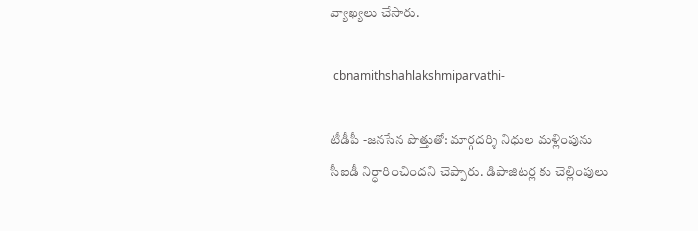వ్యాఖ్యలు చేసారు.

 cbnamithshahlakshmiparvathi-

టీడీపీ -జనసేన పొత్తుతో: మార్గదర్శి నిధుల మళ్లింపును సీఐడీ నిర్ధారించిందని చెప్పారు. డిపాజిటర్ల కు చెల్లింపులు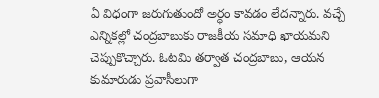ఏ విధంగా జరుగుతుందో అర్ధం కావడం లేదన్నారు. వచ్చే ఎన్నికల్లో చంద్రబాబుకు రాజకీయ సమాధి ఖాయమని చెప్పుకొచ్చారు. ఓటమి తర్వాత చంద్రబాబు, ఆయన కుమారుడు ప్రవాసీలుగా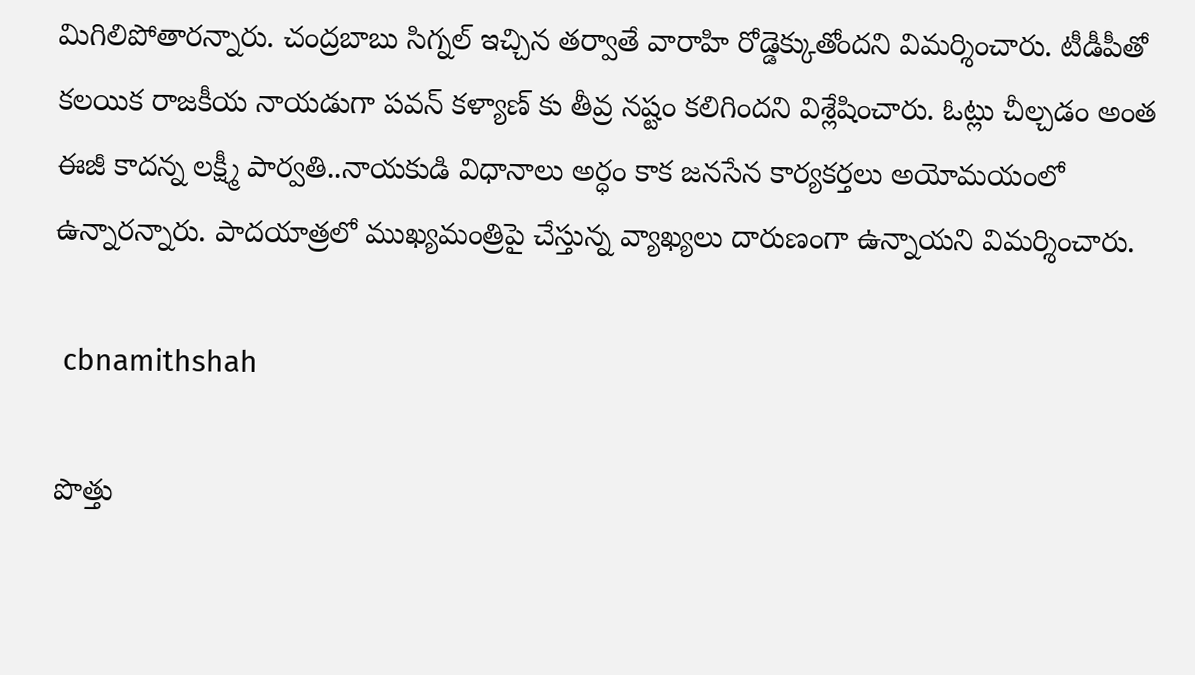మిగిలిపోతారన్నారు. చంద్రబాబు సిగ్నల్ ఇచ్చిన తర్వాతే వారాహి రోడ్డెక్కుతోందని విమర్శించారు. టీడీపీతో కలయిక రాజకీయ నాయడుగా పవన్ కళ్యాణ్ కు తీవ్ర నష్టం కలిగిందని విశ్లేషించారు. ఓట్లు చీల్చడం అంత ఈజీ కాదన్న లక్ష్మీ పార్వతి..నాయకుడి విధానాలు అర్ధం కాక జనసేన కార్యకర్తలు అయోమయంలో ఉన్నారన్నారు. పాదయాత్రలో ముఖ్యమంత్రిపై చేస్తున్న వ్యాఖ్యలు దారుణంగా ఉన్నాయని విమర్శించారు.

 cbnamithshah

పొత్తు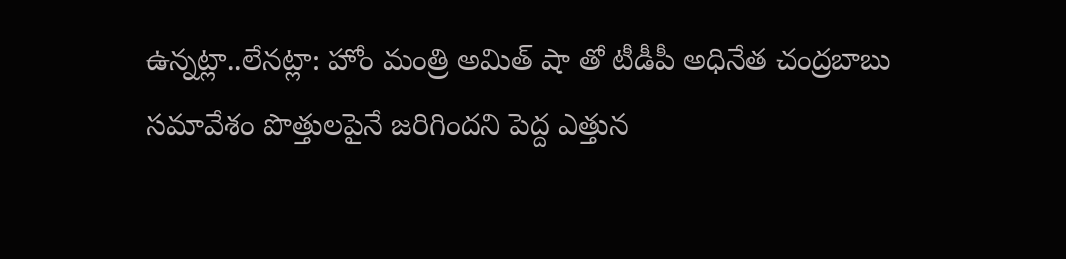ఉన్నట్లా..లేనట్లా: హోం మంత్రి అమిత్ షా తో టీడీపీ అధినేత చంద్రబాబు సమావేశం పొత్తులపైనే జరిగిందని పెద్ద ఎత్తున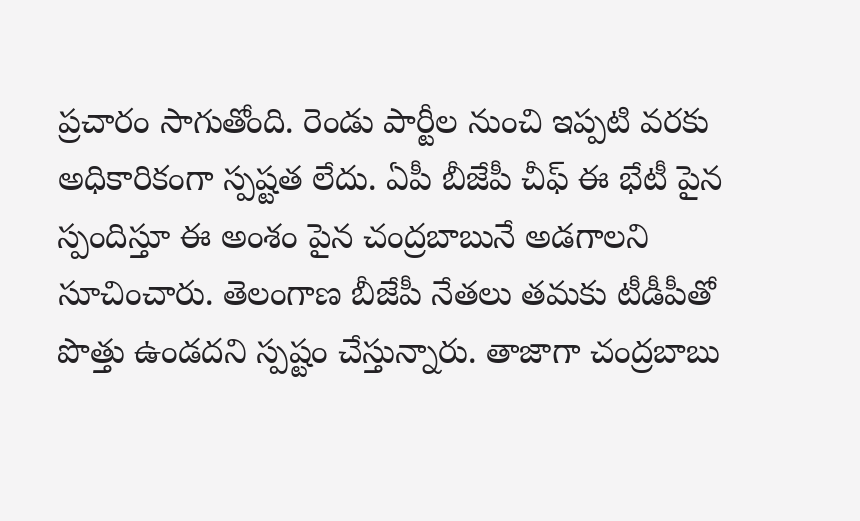ప్రచారం సాగుతోంది. రెండు పార్టీల నుంచి ఇప్పటి వరకు అధికారికంగా స్పష్టత లేదు. ఏపీ బీజేపీ చీఫ్ ఈ భేటీ పైన స్పందిస్తూ ఈ అంశం పైన చంద్రబాబునే అడగాలని సూచించారు. తెలంగాణ బీజేపీ నేతలు తమకు టీడీపీతో పొత్తు ఉండదని స్పష్టం చేస్తున్నారు. తాజాగా చంద్రబాబు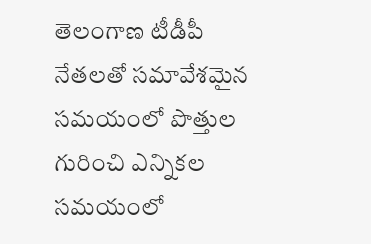తెలంగాణ టీడీపీ నేతలతో సమావేశమైన సమయంలో పొత్తుల గురించి ఎన్నికల సమయంలో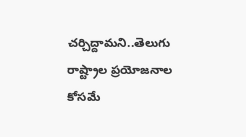చర్చిద్దామని..తెలుగు రాష్ట్రాల ప్రయోజనాల కోసమే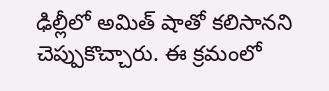ఢిల్లీలో అమిత్ షాతో కలిసానని చెప్పుకొచ్చారు. ఈ క్రమంలో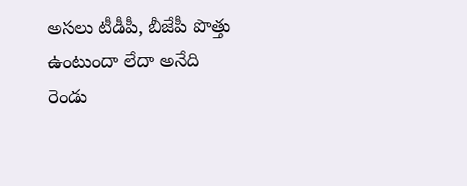అసలు టీడీపీ, బీజేపీ పొత్తు ఉంటుందా లేదా అనేది రెండు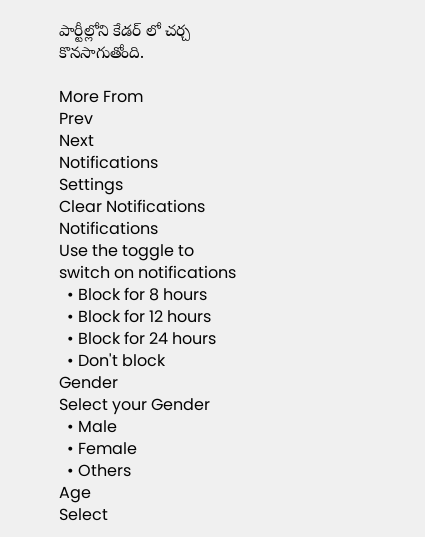పార్టీల్లోని కేడర్ లో చర్చ కొనసాగుతోంది.

More From
Prev
Next
Notifications
Settings
Clear Notifications
Notifications
Use the toggle to switch on notifications
  • Block for 8 hours
  • Block for 12 hours
  • Block for 24 hours
  • Don't block
Gender
Select your Gender
  • Male
  • Female
  • Others
Age
Select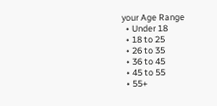your Age Range
  • Under 18
  • 18 to 25
  • 26 to 35
  • 36 to 45
  • 45 to 55
  • 55+